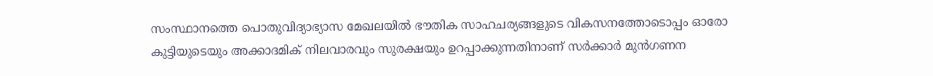സംസ്ഥാനത്തെ പൊതുവിദ്യാഭ്യാസ മേഖലയിൽ ഭൗതിക സാഹചര്യങ്ങളുടെ വികസനത്തോടൊപ്പം ഓരോ കുട്ടിയുടെയും അക്കാദമിക് നിലവാരവും സുരക്ഷയും ഉറപ്പാക്കുന്നതിനാണ് സർക്കാർ മുൻഗണന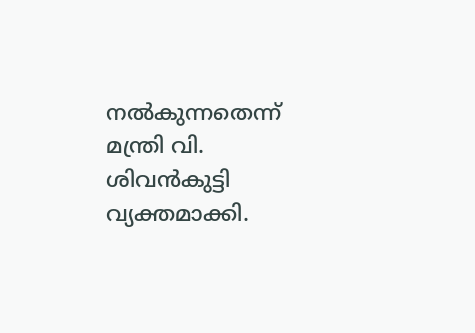നൽകുന്നതെന്ന് മന്ത്രി വി. ശിവൻകുട്ടി വ്യക്തമാക്കി.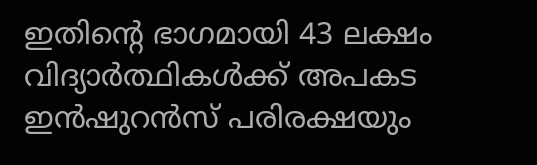ഇതിന്റെ ഭാഗമായി 43 ലക്ഷം വിദ്യാർത്ഥികൾക്ക് അപകട ഇൻഷുറൻസ് പരിരക്ഷയും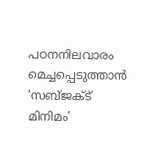പഠനനിലവാരം മെച്ചപ്പെടുത്താൻ ‘സബ്ജക്ട് മിനിമം’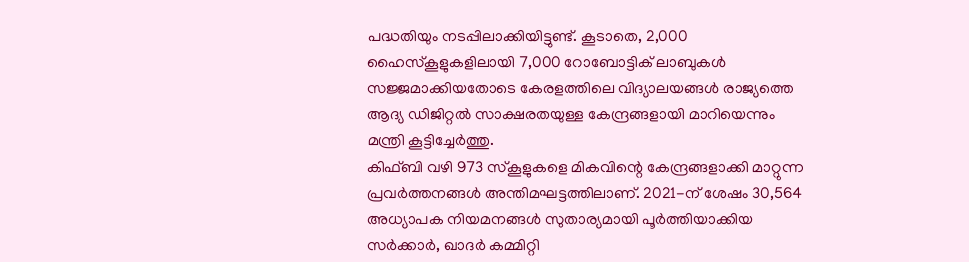പദ്ധതിയും നടപ്പിലാക്കിയിട്ടുണ്ട്. കൂടാതെ, 2,000 ഹൈസ്കൂളുകളിലായി 7,000 റോബോട്ടിക് ലാബുകൾ സജ്ജമാക്കിയതോടെ കേരളത്തിലെ വിദ്യാലയങ്ങൾ രാജ്യത്തെ ആദ്യ ഡിജിറ്റൽ സാക്ഷരതയുള്ള കേന്ദ്രങ്ങളായി മാറിയെന്നും മന്ത്രി കൂട്ടിച്ചേർത്തു.
കിഫ്ബി വഴി 973 സ്കൂളുകളെ മികവിന്റെ കേന്ദ്രങ്ങളാക്കി മാറ്റുന്ന പ്രവർത്തനങ്ങൾ അന്തിമഘട്ടത്തിലാണ്. 2021-ന് ശേഷം 30,564 അധ്യാപക നിയമനങ്ങൾ സുതാര്യമായി പൂർത്തിയാക്കിയ സർക്കാർ, ഖാദർ കമ്മിറ്റി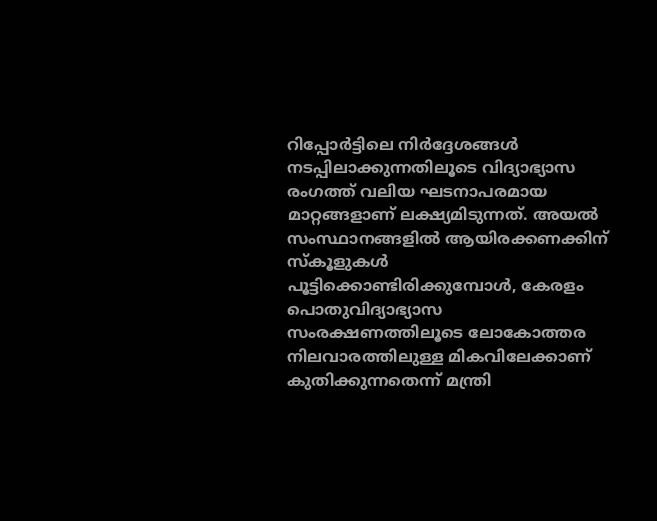റിപ്പോർട്ടിലെ നിർദ്ദേശങ്ങൾ നടപ്പിലാക്കുന്നതിലൂടെ വിദ്യാഭ്യാസ രംഗത്ത് വലിയ ഘടനാപരമായ മാറ്റങ്ങളാണ് ലക്ഷ്യമിടുന്നത്. അയൽ സംസ്ഥാനങ്ങളിൽ ആയിരക്കണക്കിന് സ്കൂളുകൾ പൂട്ടിക്കൊണ്ടിരിക്കുമ്പോൾ, കേരളം പൊതുവിദ്യാഭ്യാസ സംരക്ഷണത്തിലൂടെ ലോകോത്തര നിലവാരത്തിലുള്ള മികവിലേക്കാണ് കുതിക്കുന്നതെന്ന് മന്ത്രി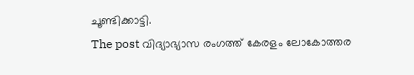ചൂണ്ടിക്കാട്ടി.
The post വിദ്യാഭ്യാസ രംഗത്ത് കേരളം ലോകോത്തര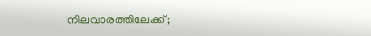നിലവാരത്തിലേക്ക്;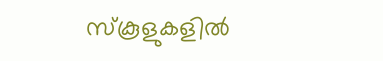സ്കൂളുകളിൽ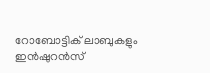റോബോട്ടിക് ലാബുകളും ഇൻഷുറൻസ്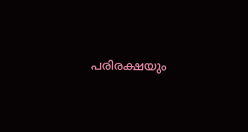പരിരക്ഷയും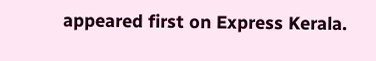appeared first on Express Kerala.